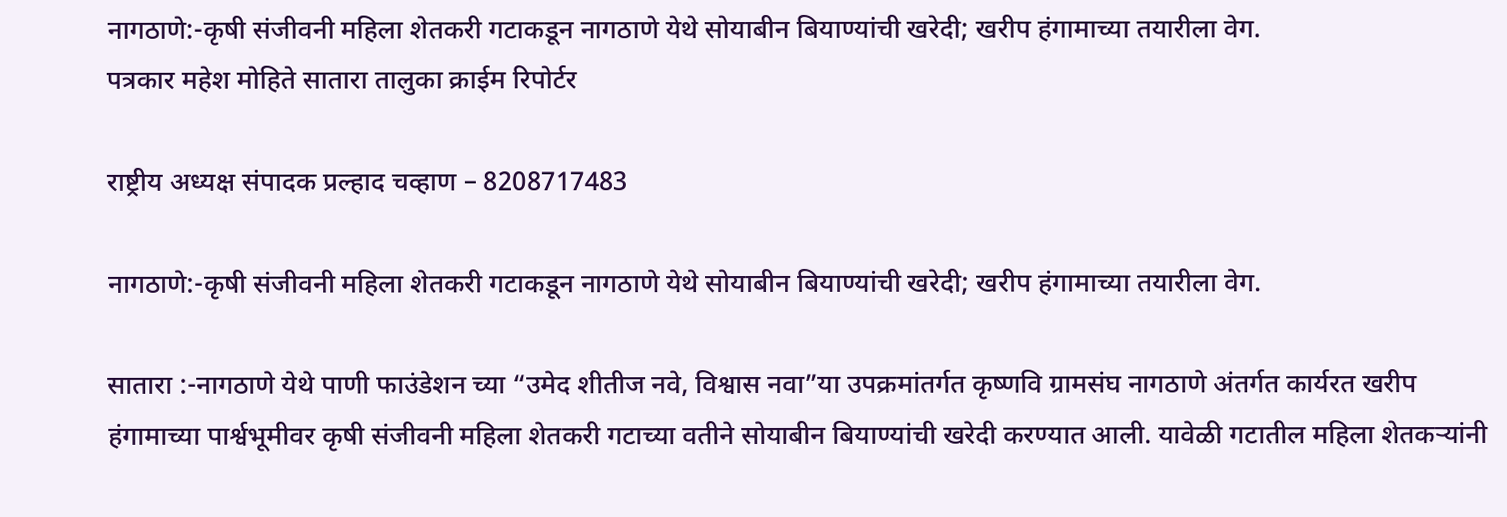नागठाणे:-कृषी संजीवनी महिला शेतकरी गटाकडून नागठाणे येथे सोयाबीन बियाण्यांची खरेदी; खरीप हंगामाच्या तयारीला वेग.
पत्रकार महेश मोहिते सातारा तालुका क्राईम रिपोर्टर

राष्ट्रीय अध्यक्ष संपादक प्रल्हाद चव्हाण – 8208717483

नागठाणे:-कृषी संजीवनी महिला शेतकरी गटाकडून नागठाणे येथे सोयाबीन बियाण्यांची खरेदी; खरीप हंगामाच्या तयारीला वेग.

सातारा :-नागठाणे येथे पाणी फाउंडेशन च्या “उमेद शीतीज नवे, विश्वास नवा”या उपक्रमांतर्गत कृष्णवि ग्रामसंघ नागठाणे अंतर्गत कार्यरत खरीप हंगामाच्या पार्श्वभूमीवर कृषी संजीवनी महिला शेतकरी गटाच्या वतीने सोयाबीन बियाण्यांची खरेदी करण्यात आली. यावेळी गटातील महिला शेतकऱ्यांनी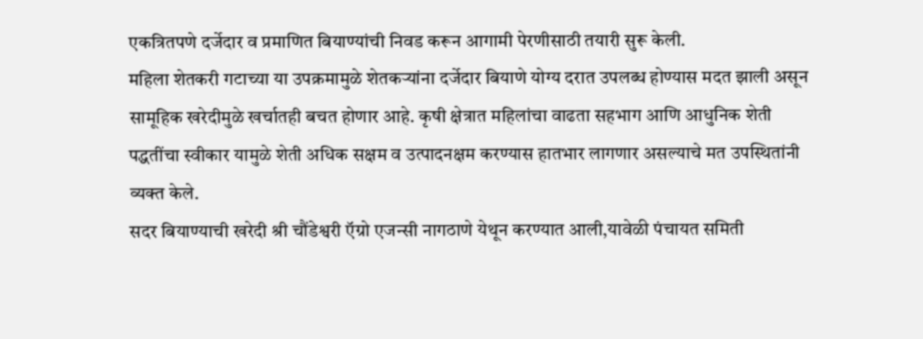एकत्रितपणे दर्जेदार व प्रमाणित बियाण्यांची निवड करून आगामी पेरणीसाठी तयारी सुरू केली.
महिला शेतकरी गटाच्या या उपक्रमामुळे शेतकऱ्यांना दर्जेदार बियाणे योग्य दरात उपलब्ध होण्यास मदत झाली असून सामूहिक खरेदीमुळे खर्चातही बचत होणार आहे. कृषी क्षेत्रात महिलांचा वाढता सहभाग आणि आधुनिक शेती पद्धतींचा स्वीकार यामुळे शेती अधिक सक्षम व उत्पादनक्षम करण्यास हातभार लागणार असल्याचे मत उपस्थितांनी व्यक्त केले.
सदर बियाण्याची खरेदी श्री चौंडेश्वरी ऍग्रो एजन्सी नागठाणे येथून करण्यात आली,यावेळी पंचायत समिती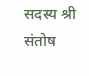सदस्य श्री संतोष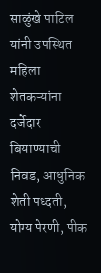साळुंखे पाटिल यांनी उपस्थित महिला शेतकऱ्यांना दर्जेदार बियाण्याची निवड, आधुनिक शेती पध्दती, योग्य पेरणी, पीक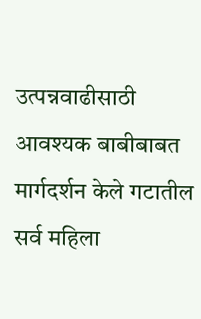उत्पन्नवाढीसाठी आवश्यक बाबीबाबत मार्गदर्शन केले गटातील सर्व महिला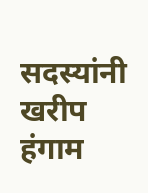सदस्यांनी खरीप हंगाम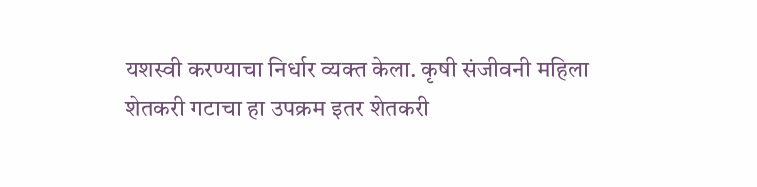यशस्वी करण्याचा निर्धार व्यक्त केला. कृषी संजीवनी महिला शेतकरी गटाचा हा उपक्रम इतर शेतकरी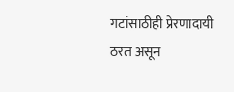गटांसाठीही प्रेरणादायी ठरत असून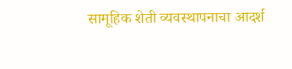सामूहिक शेती व्यवस्थापनाचा आदर्श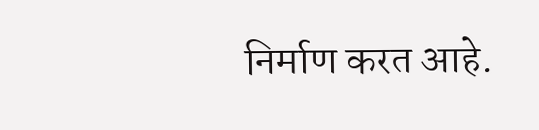निर्माण करत आहे.